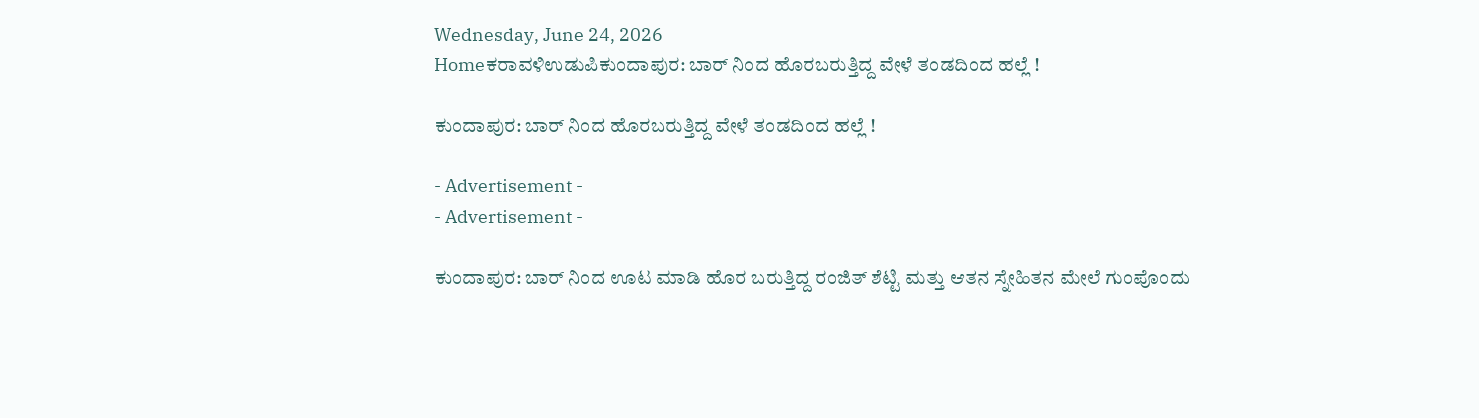Wednesday, June 24, 2026
Homeಕರಾವಳಿಉಡುಪಿಕುಂದಾಪುರ: ಬಾರ್ ನಿಂದ ಹೊರಬರುತ್ತಿದ್ದ ವೇಳೆ ತಂಡದಿಂದ ಹಲ್ಲೆ !

ಕುಂದಾಪುರ: ಬಾರ್ ನಿಂದ ಹೊರಬರುತ್ತಿದ್ದ ವೇಳೆ ತಂಡದಿಂದ ಹಲ್ಲೆ !

- Advertisement -
- Advertisement -

ಕುಂದಾಪುರ: ಬಾರ್ ನಿಂದ ಊಟ ಮಾಡಿ ಹೊರ ಬರುತ್ತಿದ್ದ ರಂಜಿತ್ ಶೆಟ್ಟಿ ಮತ್ತು ಆತನ ಸ್ನೇಹಿತನ ಮೇಲೆ ಗುಂಪೊಂದು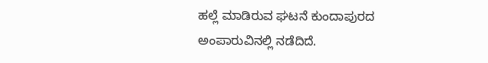ಹಲ್ಲೆ ಮಾಡಿರುವ ಘಟನೆ ಕುಂದಾಪುರದ ಅಂಪಾರುವಿನಲ್ಲಿ ನಡೆದಿದೆ.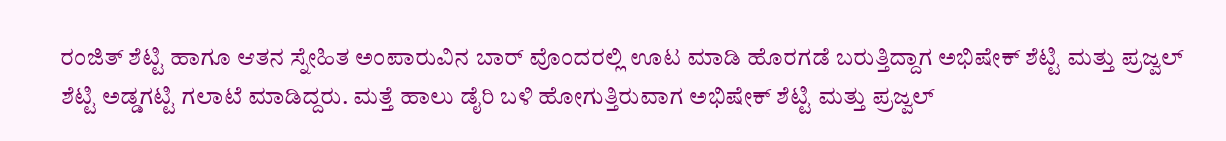ರಂಜಿತ್ ಶೆಟ್ಟಿ ಹಾಗೂ ಆತನ ಸ್ನೇಹಿತ ಅಂಪಾರುವಿನ ಬಾರ್ ವೊಂದರಲ್ಲಿ ಊಟ ಮಾಡಿ ಹೊರಗಡೆ ಬರುತ್ತಿದ್ದಾಗ ಅಭಿಷೇಕ್ ಶೆಟ್ಟಿ ಮತ್ತು ಪ್ರಜ್ವಲ್ ಶೆಟ್ಟಿ ಅಡ್ಡಗಟ್ಟಿ ಗಲಾಟೆ ಮಾಡಿದ್ದರು. ಮತ್ತೆ ಹಾಲು ಡೈರಿ ಬಳಿ ಹೋಗುತ್ತಿರುವಾಗ ಅಭಿಷೇಕ್ ಶೆಟ್ಟಿ ಮತ್ತು ಪ್ರಜ್ವಲ್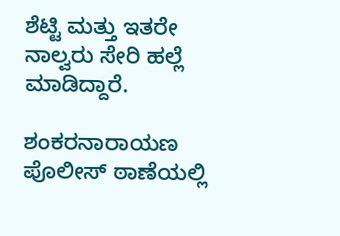ಶೆಟ್ಟಿ ಮತ್ತು ಇತರೇ ನಾಲ್ವರು ಸೇರಿ ಹಲ್ಲೆ ಮಾಡಿದ್ದಾರೆ.

ಶಂಕರನಾರಾಯಣ ಪೊಲೀಸ್ ಠಾಣೆಯಲ್ಲಿ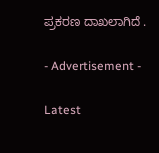ಪ್ರಕರಣ ದಾಖಲಾಗಿದೆ .

- Advertisement -

Latest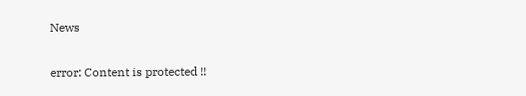News

error: Content is protected !!